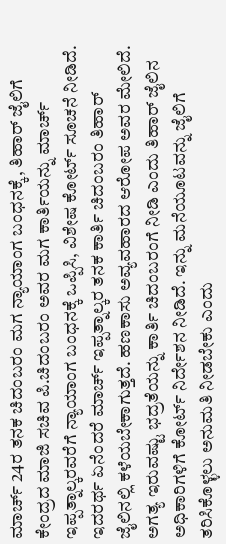ಮಾರ್ಚ್ 24ರ ತನಕ ಚಿದಂಬರಂ ಮಗ ನ್ಯಾಯಾಂಗ ಬಂಧನಕ್ಕೆ, ತಿಹಾರ್ ಜೈಲಿಗೆ
ಕೇಂದ್ರದ ಮಾಜಿ ಸಚಿವ ಪಿ.ಚಿದಂಬರಂ ಅವರ ಮಗ ಕಾರ್ತಿಯನ್ನು ಮಾರ್ಚ್ ಇಪ್ಪತ್ನಾಲ್ಕರವರೆಗೆ ನ್ಯಾಯಾಂಗ ಬಂಧನಕ್ಕೆ ಒಪ್ಪಿಸಿ, ವಿಶೇಷ ಕೋರ್ಟ್ ಸೂಚನೆ ನೀಡಿದೆ. ಇದರರ್ಥ ಏನೆಂದರೆ ಮಾರ್ಚ್ ಇಪ್ಪತ್ನಾಲ್ಕರ ತನಕ ಕಾರ್ತಿ ಚಿದಂಬರಂ ತಿಹಾರ್ ಜೈಲಿನಲ್ಲಿ ಕಳೆಯಬೇಕಾಗುತ್ತದೆ. ಹಣಕಾಸು ಅವ್ಯವಹಾರದ ಆರೋಪ ಅವರ ಮೇಲಿದೆ.
ಅಗತ್ಯ ಇರುವಷ್ಟು ಭದ್ರತೆಯನ್ನು ಕಾರ್ತಿ ಚಿದಂಬರಂಗೆ ನೀಡಿ ಎಂದು ತಿಹಾರ್ ಜೈಲಿನ ಅಧಿಕಾರಿಗಳಿಗೆ ಕೋರ್ಟ್ ನಿರ್ದೇಶನ ನೀಡಿದೆ. ಇನ್ನು ಮನೆಯೂಟವನ್ನು ಜೈಲಿಗೆ ತರಿಸಿಕೊಳ್ಳಲು ಅನುಮತಿ ನೀಡಬೇಕು ಎಂದು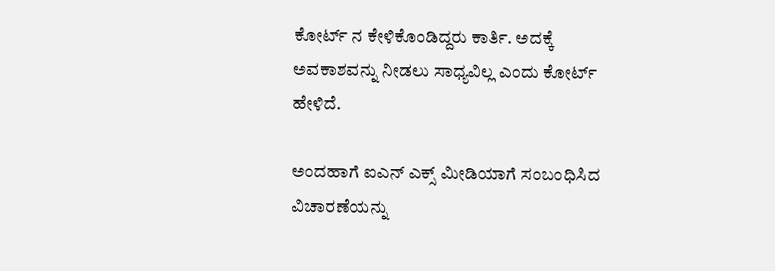ಕೋರ್ಟ್ ನ ಕೇಳಿಕೊಂಡಿದ್ದರು ಕಾರ್ತಿ. ಅದಕ್ಕೆ ಅವಕಾಶವನ್ನು ನೀಡಲು ಸಾಧ್ಯವಿಲ್ಲ ಎಂದು ಕೋರ್ಟ್ ಹೇಳಿದೆ.

ಅಂದಹಾಗೆ ಐಎನ್ ಎಕ್ಸ್ ಮೀಡಿಯಾಗೆ ಸಂಬಂಧಿಸಿದ ವಿಚಾರಣೆಯನ್ನು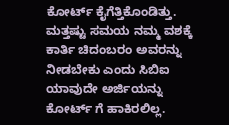ಕೋರ್ಟ್ ಕೈಗೆತ್ತಿಕೊಂಡಿತ್ತು. ಮತ್ತಷ್ಟು ಸಮಯ ನಮ್ಮ ವಶಕ್ಕೆ ಕಾರ್ತಿ ಚಿದಂಬರಂ ಅವರನ್ನು ನೀಡಬೇಕು ಎಂದು ಸಿಬಿಐ ಯಾವುದೇ ಅರ್ಜಿಯನ್ನು ಕೋರ್ಟ್ ಗೆ ಹಾಕಿರಲಿಲ್ಲ.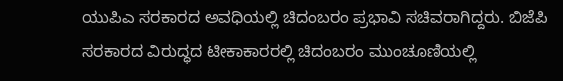ಯುಪಿಎ ಸರಕಾರದ ಅವಧಿಯಲ್ಲಿ ಚಿದಂಬರಂ ಪ್ರಭಾವಿ ಸಚಿವರಾಗಿದ್ದರು. ಬಿಜೆಪಿ ಸರಕಾರದ ವಿರುದ್ಧದ ಟೀಕಾಕಾರರಲ್ಲಿ ಚಿದಂಬರಂ ಮುಂಚೂಣಿಯಲ್ಲಿ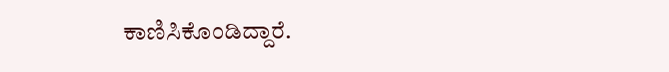ಕಾಣಿಸಿಕೊಂಡಿದ್ದಾರೆ.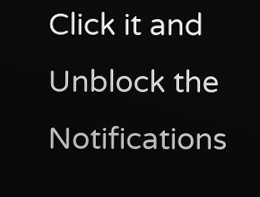Click it and Unblock the Notifications